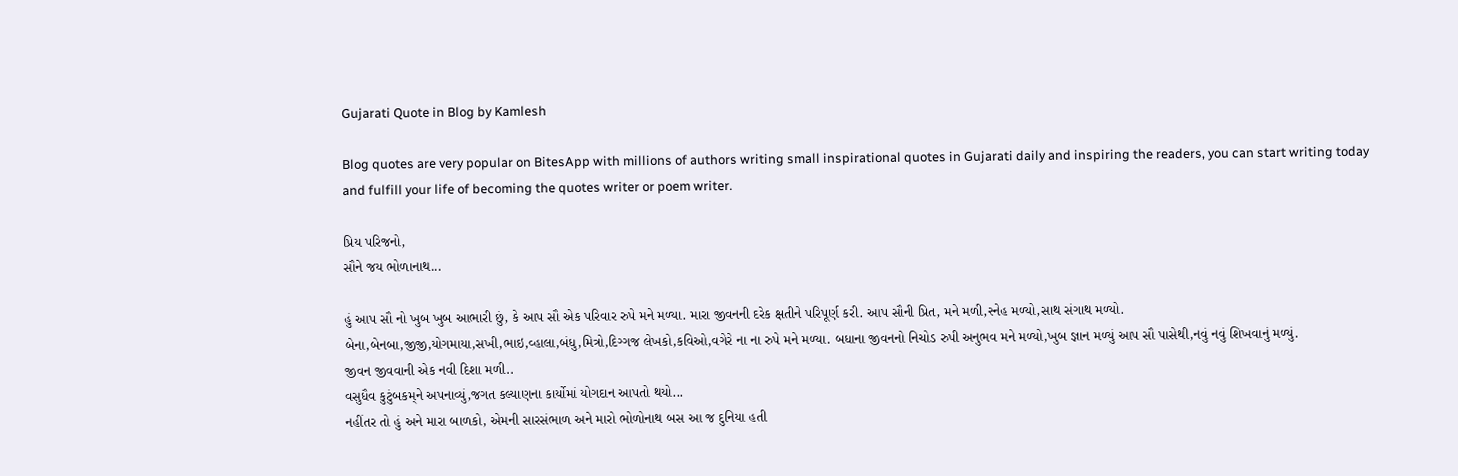Gujarati Quote in Blog by Kamlesh

Blog quotes are very popular on BitesApp with millions of authors writing small inspirational quotes in Gujarati daily and inspiring the readers, you can start writing today and fulfill your life of becoming the quotes writer or poem writer.

પ્રિય પરિજનો,
સૌને જય ભોળાનાથ...

હું આપ સૌ નો ખુબ ખુબ આભારી છું, કે આપ સૌ એક પરિવાર રુપે મને મળ્યા. મારા જીવનની દરેક ક્ષતીને પરિપૂર્ણ કરી. આપ સૌની પ્રિત, મને મળી,સ્નેહ મળ્યો,સાથ સંગાથ મળ્યો.
બેના,બેનબા,જીજી,યોગમાયા,સખી,ભાઇ,વ્હાલા,બંધુ,મિત્રો,દિગ્ગજ લેખકો,કવિઓ,વગેરે ના ના રુપે મને મળ્યા. બધાના જીવનનો નિચોડ રુપી અનુભવ મને મળ્યો,ખુબ જ્ઞાન મળ્યું આપ સૌ પાસેથી,નવું નવું શિખવાનું મળ્યું.
જીવન જીવવાની એક નવી દિશા મળી..
વસુધૈવ કુટુંબકમ્‌ને અપનાવ્યું,જગત કલ્યાણના કાર્યોમાં યોગદાન આપતો થયો...
નહીંતર તો હું અને મારા બાળકો, એમની સારસંભાળ અને મારો ભોળોનાથ બસ આ જ દુનિયા હતી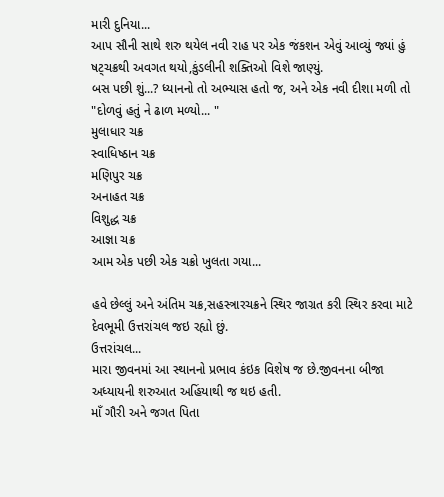મારી દુનિયા...
આપ સૌની સાથે શરુ થયેલ નવી રાહ પર એક જંકશન એવું આવ્યું જ્યાં હું ષટ્ચક્રથી અવગત થયો,કુંડલીની શક્તિઓ વિશે જાણ્યું.
બસ પછી શું...? ધ્યાનનો તો અભ્યાસ હતો જ, અને એક નવી દીશા મળી તો "દોળવું હતું ને ઢાળ મળ્યો... "
મુલાધાર ચક્ર
સ્વાધિષ્ઠાન ચક્ર
મણિપુર ચક્ર
અનાહત ચક્ર
વિશુદ્ધ ચક્ર
આજ્ઞા ચક્ર
આમ એક પછી એક ચક્રો ખુલતા ગયા...

હવે છેલ્લું અને અંતિમ ચક્ર,સહસ્ત્રારચક્રને સ્થિર જાગ્રત કરી સ્થિર કરવા માટે દેવભૂમી ઉત્તરાંચલ જઇ રહ્યો છું.
ઉત્તરાંચલ...
મારા જીવનમાં આ સ્થાનનો પ્રભાવ કંઇક વિશેષ જ છે.જીવનના બીજા અધ્યાયની શરુઆત અહિંયાથી જ થઇ હતી.
માઁ ગૌરી અને જગત પિતા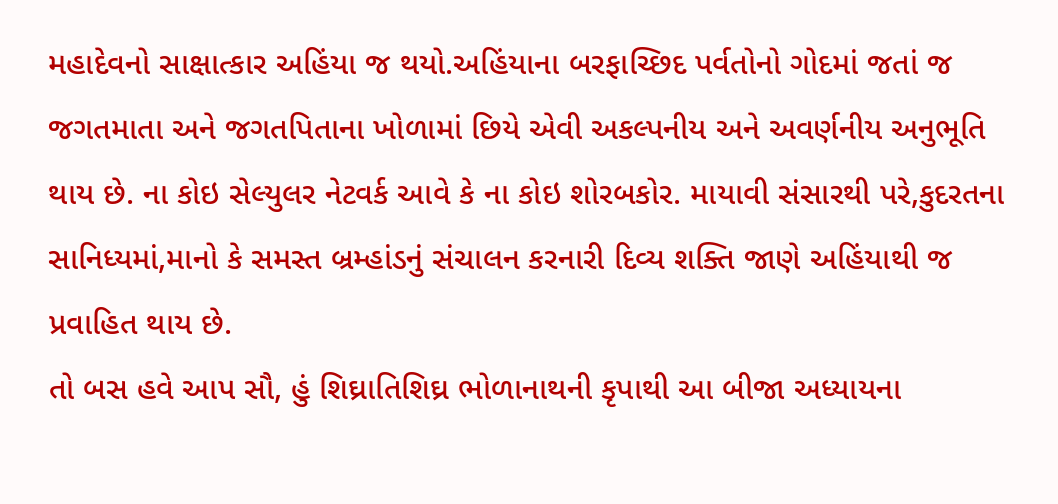મહાદેવનો સાક્ષાત્કાર અહિંયા જ થયો.અહિંયાના બરફાચ્છિદ પર્વતોનો ગોદમાં જતાં જ જગતમાતા અને જગતપિતાના ખોળામાં છિયે એવી અકલ્પનીય અને અવર્ણનીય અનુભૂતિ થાય છે. ના કોઇ સેલ્યુલર નેટવર્ક આવે કે ના કોઇ શોરબકોર. માયાવી સંસારથી પરે,કુદરતના સાનિધ્યમાં,માનો કે સમસ્ત બ્રમ્હાંડનું સંચાલન કરનારી દિવ્ય શક્તિ જાણે અહિંયાથી જ પ્રવાહિત થાય છે.
તો બસ હવે આપ સૌ, હું શિઘ્રાતિશિઘ્ર ભોળાનાથની કૃપાથી આ બીજા અધ્યાયના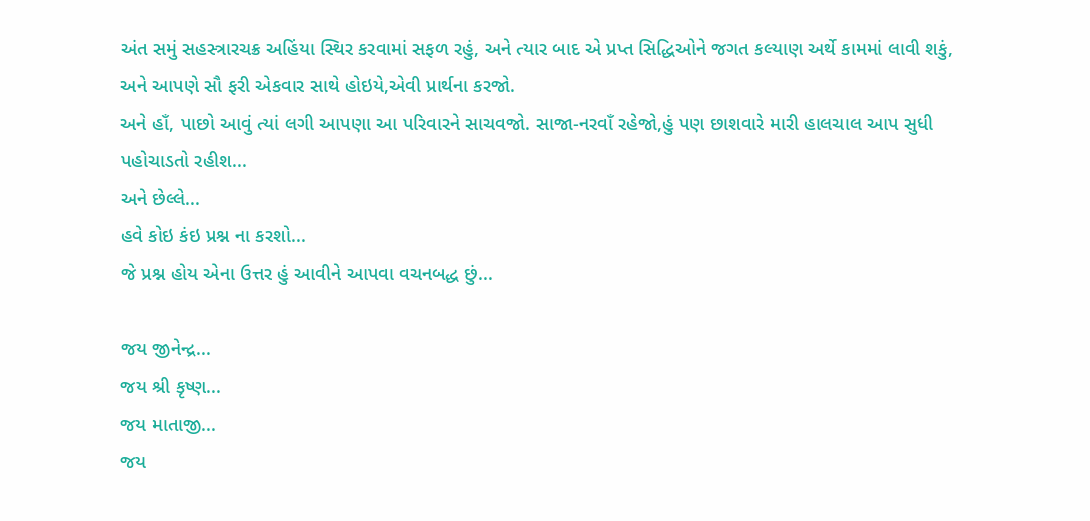અંત સમું સહસ્ત્રારચક્ર અહિંયા સ્થિર કરવામાં સફળ રહું, અને ત્યાર બાદ એ પ્રપ્ત સિદ્ધિઓને જગત કલ્યાણ અર્થે કામમાં લાવી શકું, અને આપણે સૌ ફરી એકવાર સાથે હોઇયે,એવી પ્રાર્થના કરજો.
અને હાઁ, પાછો આવું ત્યાં લગી આપણા આ પરિવારને સાચવજો. સાજા-નરવાઁ રહેજો,હું પણ છાશવારે મારી હાલચાલ આપ સુધી પહોચાડતો રહીશ...
અને છેલ્લે...
હવે કોઇ કંઇ પ્રશ્ન ના કરશો...
જે પ્રશ્ન હોય એના ઉત્તર હું આવીને આપવા વચનબદ્ધ છું...

જય જીનેન્દ્ર...
જય શ્રી કૃષ્ણ...
જય માતાજી...
જય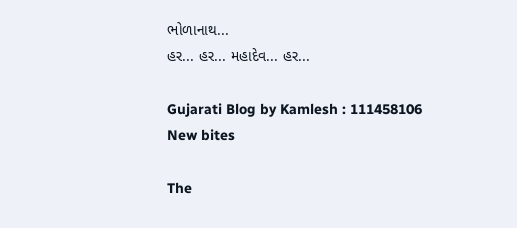ભોળાનાથ...
હર... હર... મહાદેવ... હર...

Gujarati Blog by Kamlesh : 111458106
New bites

The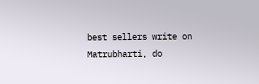best sellers write on Matrubharti, do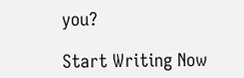you?

Start Writing Now